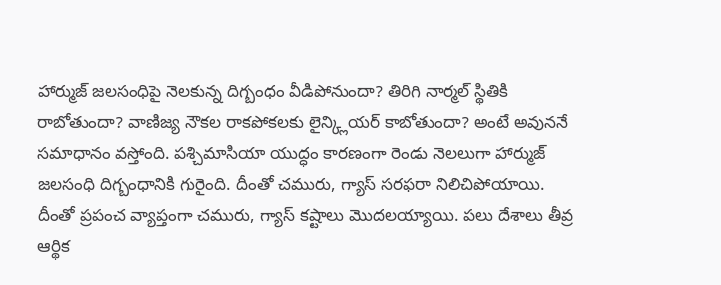హార్ముజ్ జలసంధిపై నెలకున్న దిగ్బంధం వీడిపోనుందా? తిరిగి నార్మల్ స్థితికి రాబోతుందా? వాణిజ్య నౌకల రాకపోకలకు లైన్క్లియర్ కాబోతుందా? అంటే అవుననే సమాధానం వస్తోంది. పశ్చిమాసియా యుద్ధం కారణంగా రెండు నెలలుగా హార్ముజ్ జలసంధి దిగ్బంధానికి గురైంది. దీంతో చమురు, గ్యాస్ సరఫరా నిలిచిపోయాయి. దీంతో ప్రపంచ వ్యాప్తంగా చమురు, గ్యాస్ కష్టాలు మొదలయ్యాయి. పలు దేశాలు తీవ్ర ఆర్థిక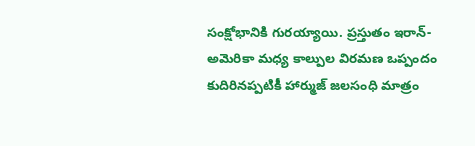సంక్షోభానికి గురయ్యాయి. ప్రస్తుతం ఇరాన్-అమెరికా మధ్య కాల్పుల విరమణ ఒప్పందం కుదిరినప్పటికీ హార్ముజ్ జలసంధి మాత్రం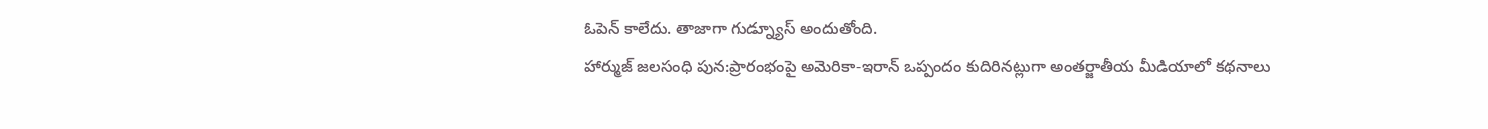ఓపెన్ కాలేదు. తాజాగా గుడ్న్యూస్ అందుతోంది.
హార్ముజ్ జలసంధి పున:ప్రారంభంపై అమెరికా-ఇరాన్ ఒప్పందం కుదిరినట్లుగా అంతర్జాతీయ మీడియాలో కథనాలు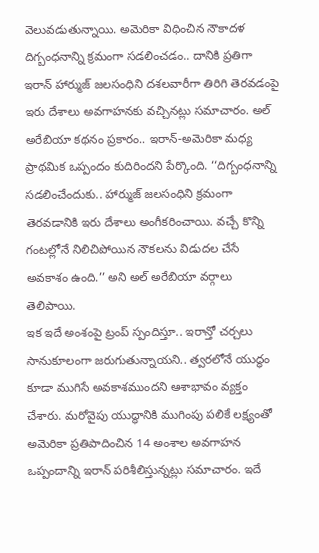వెలువడుతున్నాయి. అమెరికా విధించిన నౌకాదళ దిగ్బంధనాన్ని క్రమంగా సడలించడం.. దానికి ప్రతిగా ఇరాన్ హార్ముజ్ జలసంధిని దశలవారీగా తిరిగి తెరవడంపై ఇరు దేశాలు అవగాహనకు వచ్చినట్లు సమాచారం. అల్ అరేబియా కథనం ప్రకారం.. ఇరాన్-అమెరికా మధ్య ప్రాథమిక ఒప్పందం కుదిరిందని పేర్కొంది. ‘‘దిగ్బంధనాన్ని సడలించేందుకు.. హార్ముజ్ జలసంధిని క్రమంగా తెరవడానికి ఇరు దేశాలు అంగీకరించాయి. వచ్చే కొన్ని గంటల్లోనే నిలిచిపోయిన నౌకలను విడుదల చేసే అవకాశం ఉంది.’’ అని అల్ అరేబియా వర్గాలు తెలిపాయి.
ఇక ఇదే అంశంపై ట్రంప్ స్పందిస్తూ.. ఇరాన్తో చర్చలు సానుకూలంగా జరుగుతున్నాయని.. త్వరలోనే యుద్ధం కూడా ముగిసే అవకాశముందని ఆశాభావం వ్యక్తం చేశారు. మరోవైపు యుద్ధానికి ముగింపు పలికే లక్ష్యంతో అమెరికా ప్రతిపాదించిన 14 అంశాల అవగాహన ఒప్పందాన్ని ఇరాన్ పరిశీలిస్తున్నట్లు సమాచారం. ఇదే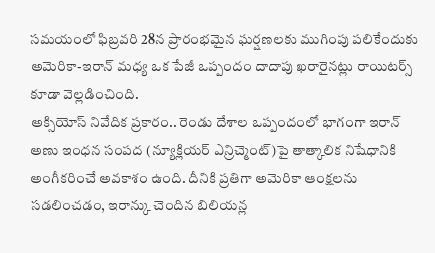సమయంలో ఫిబ్రవరి 28న ప్రారంభమైన ఘర్షణలకు ముగింపు పలికేందుకు అమెరికా-ఇరాన్ మధ్య ఒక పేజీ ఒప్పందం దాదాపు ఖరారైనట్లు రాయిటర్స్ కూడా వెల్లడించింది.
అక్సియోస్ నివేదిక ప్రకారం.. రెండు దేశాల ఒప్పందంలో భాగంగా ఇరాన్ అణు ఇంధన సంపద (న్యూక్లియర్ ఎన్రిచ్మెంట్)పై తాత్కాలిక నిషేధానికి అంగీకరించే అవకాశం ఉంది. దీనికి ప్రతిగా అమెరికా ఆంక్షలను సడలించడం, ఇరాన్కు చెందిన బిలియన్ల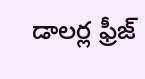డాలర్ల ఫ్రీజ్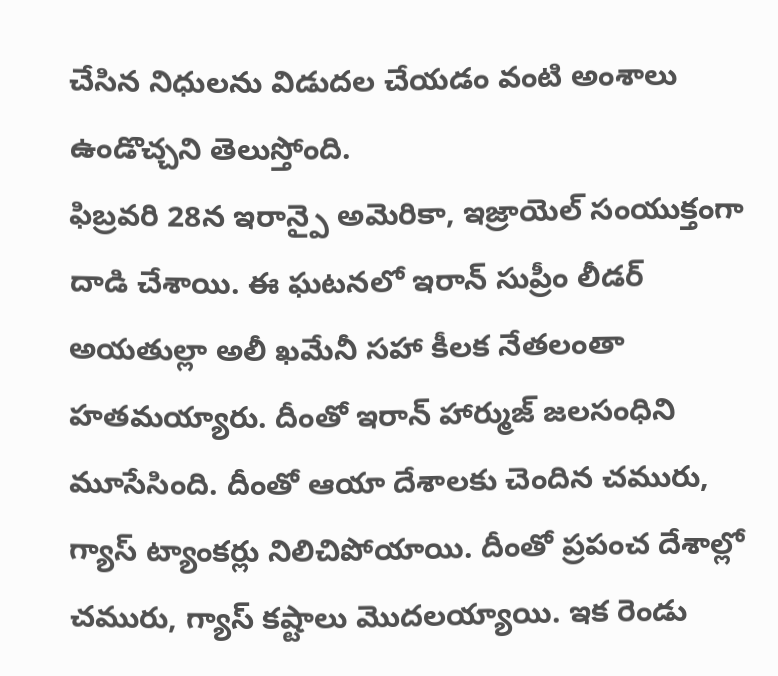చేసిన నిధులను విడుదల చేయడం వంటి అంశాలు ఉండొచ్చని తెలుస్తోంది.
ఫిబ్రవరి 28న ఇరాన్పై అమెరికా, ఇజ్రాయెల్ సంయుక్తంగా దాడి చేశాయి. ఈ ఘటనలో ఇరాన్ సుప్రీం లీడర్ అయతుల్లా అలీ ఖమేనీ సహా కీలక నేతలంతా హతమయ్యారు. దీంతో ఇరాన్ హార్ముజ్ జలసంధిని మూసేసింది. దీంతో ఆయా దేశాలకు చెందిన చమురు, గ్యాస్ ట్యాంకర్లు నిలిచిపోయాయి. దీంతో ప్రపంచ దేశాల్లో చమురు, గ్యాస్ కష్టాలు మొదలయ్యాయి. ఇక రెండు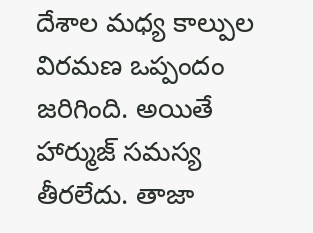దేశాల మధ్య కాల్పుల విరమణ ఒప్పందం జరిగింది. అయితే హార్ముజ్ సమస్య తీరలేదు. తాజా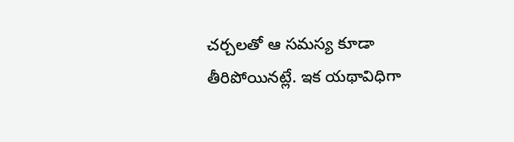చర్చలతో ఆ సమస్య కూడా తీరిపోయినట్లే. ఇక యథావిధిగా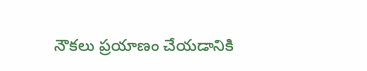నౌకలు ప్రయాణం చేయడానికి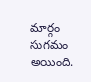మార్గం సుగమం అయింది.